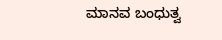ಮಾನವ ಬಂಧುತ್ವ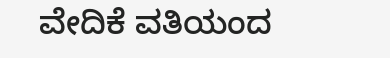ವೇದಿಕೆ ವತಿಯಂದ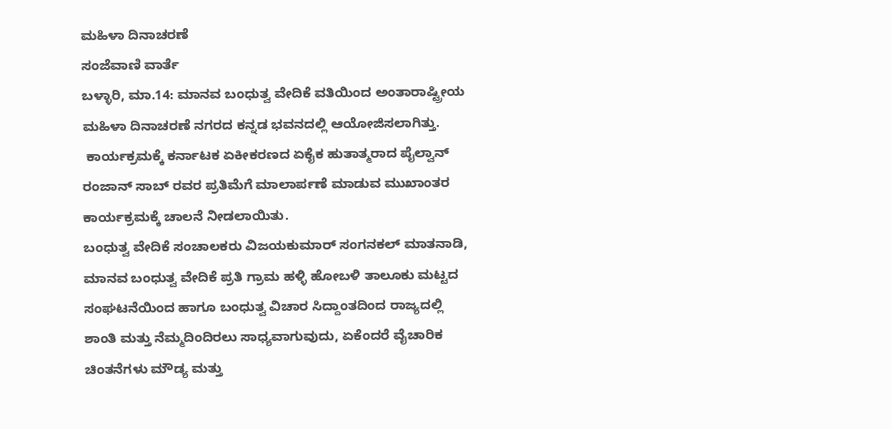ಮಹಿಳಾ ದಿನಾಚರಣೆ
ಸಂಜೆವಾಣಿ ವಾರ್ತೆ
ಬಳ್ಳಾರಿ, ಮಾ.14: ಮಾನವ ಬಂಧುತ್ವ ವೇದಿಕೆ ವತಿಯಿಂದ ಅಂತಾರಾಷ್ಟ್ರೀಯ ಮಹಿಳಾ ದಿನಾಚರಣೆ ನಗರದ ಕನ್ನಡ ಭವನದಲ್ಲಿ ಆಯೋಜಿಸಲಾಗಿತ್ತು.
 ಕಾರ್ಯಕ್ರಮಕ್ಕೆ ಕರ್ನಾಟಕ ಏಕೀಕರಣದ ಏಕೈಕ ಹುತಾತ್ಮರಾದ ಪೈಲ್ವಾನ್ ರಂಜಾನ್ ಸಾಬ್ ರವರ ಪ್ರತಿಮೆಗೆ ಮಾಲಾರ್ಪಣೆ ಮಾಡುವ ಮುಖಾಂತರ ಕಾರ್ಯಕ್ರಮಕ್ಕೆ ಚಾಲನೆ ನೀಡಲಾಯಿತು.
ಬಂಧುತ್ವ ವೇದಿಕೆ ಸಂಚಾಲಕರು ವಿಜಯಕುಮಾರ್ ಸಂಗನಕಲ್ ಮಾತನಾಡಿ, ಮಾನವ ಬಂಧುತ್ವ ವೇದಿಕೆ ಪ್ರತಿ ಗ್ರಾಮ ಹಳ್ಳಿ ಹೋಬಳಿ ತಾಲೂಕು ಮಟ್ಟದ ಸಂಘಟನೆಯಿಂದ ಹಾಗೂ ಬಂಧುತ್ವ ವಿಚಾರ ಸಿದ್ದಾಂತದಿಂದ ರಾಜ್ಯದಲ್ಲಿ ಶಾಂತಿ ಮತ್ತು ನೆಮ್ಮದಿಂದಿರಲು ಸಾಧ್ಯವಾಗುವುದು, ಏಕೆಂದರೆ ವೈಚಾರಿಕ ಚಿಂತನೆಗಳು ಮೌಡ್ಯ ಮತ್ತು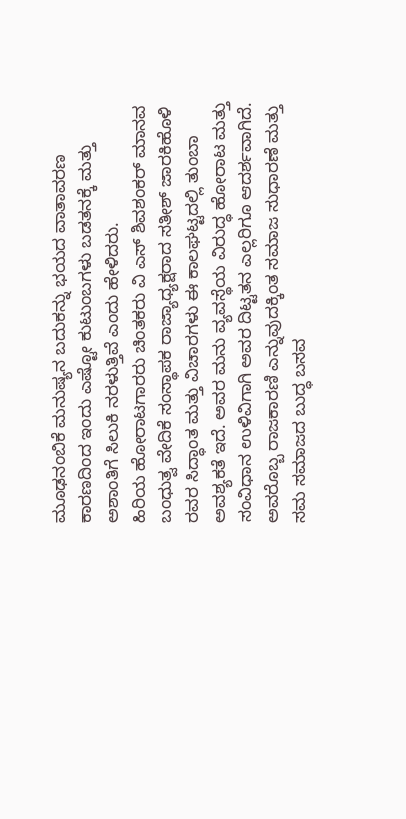ಮೂಢನಂಬಿಕೆ ಮನುಷ್ಯನ ಬದುಕನ್ನು ಭಯದ ವಾತಾವರಣ ಕಾರಣದಿಂದ ಇಂದು ಎಷ್ಟೋ ಕುಟುಂಬಗಳು ಬಡತನಕ್ಕೆ ಮತ್ತು ಅಶಾಂತಿಗೆ ಸಿಲುಕಿ ನರಳುತ್ತಿವೆ ಎಂದು ಹೇಳಿದರು.
ಹಿರಿಯ ಹೋರಾಟಗಾರರು ಚಿಂತಕರು ವಿ ಎಸ್ ಶಿವಶಂಕರ್ ಮಾನವ ಬಂಧುತ್ವ ವೇದಿಕೆ ಸಂಸ್ಥಾಪಕ ರಾಜ್ಯಾಧ್ಯಕ್ಷರಾದ ಸತೀಶ್ ಜಾರಕಿಹೊಳಿ ರವರ ಸಿದ್ಧಾಂತ ಮತ್ತು ವಿಚಾರಗಳು ಈ ಕಾಲಘಟ್ಟದಲ್ಲಿ ತುಂಬಾ ಅವಶ್ಯಕತೆ ಇದೆ. ಅವರ ಮನು ವ್ಯವಸ್ಥೆಯ ವಿರುದ್ಧ ಹೋರಾಟ ಮತ್ತು ಸಂವಿಧಾನ ಉಳಿವಿಗಾಗಿ ಅವರ ದಿಟ್ಟತನ ಎಲ್ಲರಿಗೂ ಆದರ್ಶವಾಗಿದೆ. ಅವರೊಬ್ಬ ರಾಜಕಾರಣಿ ಎನ್ನುವುದಕ್ಕಿಂತ ಸಮಾಜ ಸುಧಾರಣೆ ಮತ್ತು ಸಮ ಸಮಾಜದ ಬುದ್ಧ ಬಸವ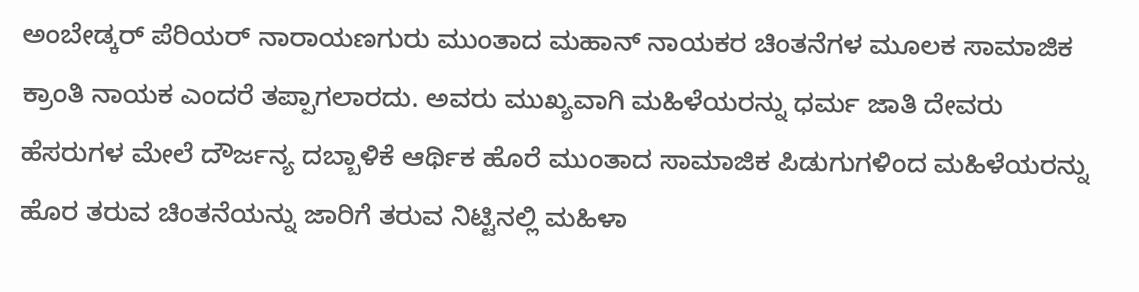ಅಂಬೇಡ್ಕರ್ ಪೆರಿಯರ್ ನಾರಾಯಣಗುರು ಮುಂತಾದ ಮಹಾನ್ ನಾಯಕರ ಚಿಂತನೆಗಳ ಮೂಲಕ ಸಾಮಾಜಿಕ ಕ್ರಾಂತಿ ನಾಯಕ ಎಂದರೆ ತಪ್ಪಾಗಲಾರದು. ಅವರು ಮುಖ್ಯವಾಗಿ ಮಹಿಳೆಯರನ್ನು ಧರ್ಮ ಜಾತಿ ದೇವರು ಹೆಸರುಗಳ ಮೇಲೆ ದೌರ್ಜನ್ಯ ದಬ್ಬಾಳಿಕೆ ಆರ್ಥಿಕ ಹೊರೆ ಮುಂತಾದ ಸಾಮಾಜಿಕ ಪಿಡುಗುಗಳಿಂದ ಮಹಿಳೆಯರನ್ನು ಹೊರ ತರುವ ಚಿಂತನೆಯನ್ನು ಜಾರಿಗೆ ತರುವ ನಿಟ್ಟಿನಲ್ಲಿ ಮಹಿಳಾ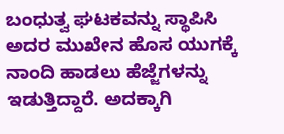ಬಂಧುತ್ವ ಘಟಕವನ್ನು ಸ್ಥಾಪಿಸಿ ಅದರ ಮುಖೇನ ಹೊಸ ಯುಗಕ್ಕೆ ನಾಂದಿ ಹಾಡಲು ಹೆಜ್ಜೆಗಳನ್ನು ಇಡುತ್ತಿದ್ದಾರೆ. ಅದಕ್ಕಾಗಿ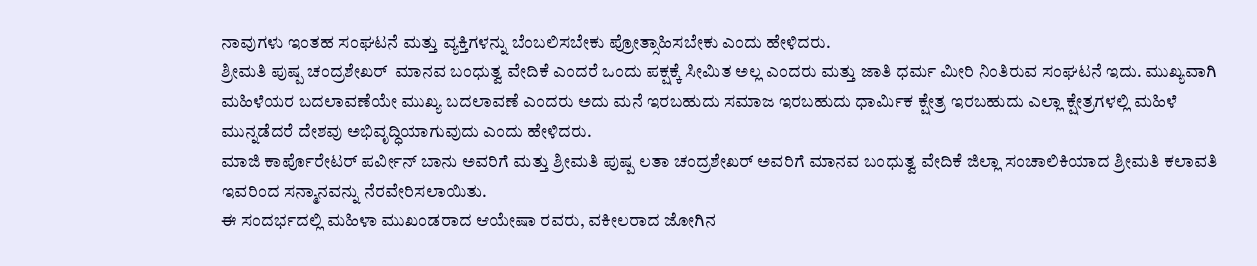ನಾವುಗಳು ಇಂತಹ ಸಂಘಟನೆ ಮತ್ತು ವ್ಯಕ್ತಿಗಳನ್ನು ಬೆಂಬಲಿಸಬೇಕು ಪ್ರೋತ್ಸಾಹಿಸಬೇಕು ಎಂದು ಹೇಳಿದರು.
ಶ್ರೀಮತಿ ಪುಷ್ಪ ಚಂದ್ರಶೇಖರ್  ಮಾನವ ಬಂಧುತ್ವ ವೇದಿಕೆ ಎಂದರೆ ಒಂದು ಪಕ್ಷಕ್ಕೆ ಸೀಮಿತ ಅಲ್ಲ ಎಂದರು ಮತ್ತು ಜಾತಿ ಧರ್ಮ ಮೀರಿ ನಿಂತಿರುವ ಸಂಘಟನೆ ಇದು. ಮುಖ್ಯವಾಗಿ ಮಹಿಳೆಯರ ಬದಲಾವಣೆಯೇ ಮುಖ್ಯ ಬದಲಾವಣೆ ಎಂದರು ಅದು ಮನೆ ಇರಬಹುದು ಸಮಾಜ ಇರಬಹುದು ಧಾರ್ಮಿಕ ಕ್ಷೇತ್ರ ಇರಬಹುದು ಎಲ್ಲಾ ಕ್ಷೇತ್ರಗಳಲ್ಲಿ ಮಹಿಳೆ ಮುನ್ನಡೆದರೆ ದೇಶವು ಅಭಿವೃದ್ಧಿಯಾಗುವುದು ಎಂದು ಹೇಳಿದರು.
ಮಾಜಿ ಕಾರ್ಪೊರೇಟರ್ ಪರ್ವೀನ್ ಬಾನು ಅವರಿಗೆ ಮತ್ತು ಶ್ರೀಮತಿ ಪುಷ್ಪ ಲತಾ ಚಂದ್ರಶೇಖರ್ ಅವರಿಗೆ ಮಾನವ ಬಂಧುತ್ವ ವೇದಿಕೆ ಜಿಲ್ಲಾ ಸಂಚಾಲಿಕಿಯಾದ ಶ್ರೀಮತಿ ಕಲಾವತಿ ಇವರಿಂದ ಸನ್ಮಾನವನ್ನು ನೆರವೇರಿಸಲಾಯಿತು.
ಈ ಸಂದರ್ಭದಲ್ಲಿ ಮಹಿಳಾ ಮುಖಂಡರಾದ ಆಯೇಷಾ ರವರು, ವಕೀಲರಾದ ಜೋಗಿನ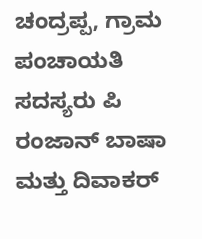ಚಂದ್ರಪ್ಪ, ಗ್ರಾಮ ಪಂಚಾಯತಿ ಸದಸ್ಯರು ಪಿ ರಂಜಾನ್ ಬಾಷಾ ಮತ್ತು ದಿವಾಕರ್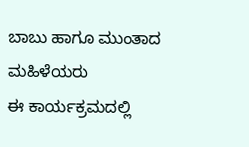ಬಾಬು ಹಾಗೂ ಮುಂತಾದ ಮಹಿಳೆಯರು
ಈ ಕಾರ್ಯಕ್ರಮದಲ್ಲಿ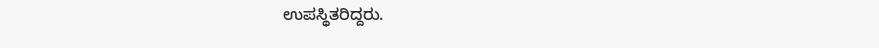ಉಪಸ್ಥಿತರಿದ್ದರು.